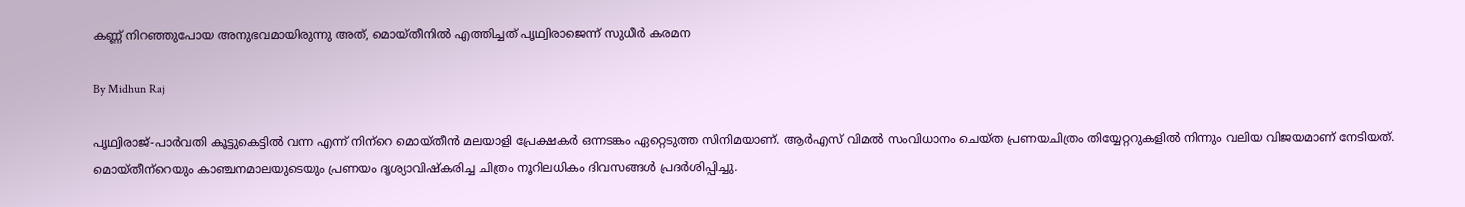കണ്ണ് നിറഞ്ഞുപോയ അനുഭവമായിരുന്നു അത്, മൊയ്തീനില്‍ എത്തിച്ചത് പൃഥ്വിരാജെന്ന് സുധീര്‍ കരമന

By Midhun Raj

പൃഥ്വിരാജ്-പാര്‍വതി കൂട്ടുകെട്ടില്‍ വന്ന എന്ന് നിന്‌റെ മൊയ്തീന്‍ മലയാളി പ്രേക്ഷകര്‍ ഒന്നടങ്കം ഏറ്റെടുത്ത സിനിമയാണ്. ആര്‍എസ് വിമല്‍ സംവിധാനം ചെയ്ത പ്രണയചിത്രം തിയ്യേറ്ററുകളില്‍ നിന്നും വലിയ വിജയമാണ് നേടിയത്. മൊയ്തീന്‌റെയും കാഞ്ചനമാലയുടെയും പ്രണയം ദൃശ്യാവിഷ്‌കരിച്ച ചിത്രം നൂറിലധികം ദിവസങ്ങള്‍ പ്രദര്‍ശിപ്പിച്ചു.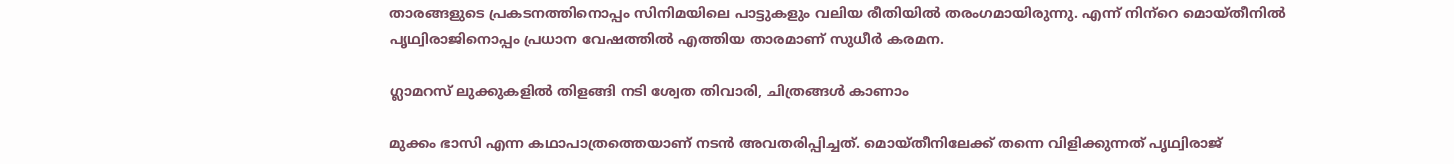താരങ്ങളുടെ പ്രകടനത്തിനൊപ്പം സിനിമയിലെ പാട്ടുകളും വലിയ രീതിയില്‍ തരംഗമായിരുന്നു. എന്ന് നിന്‌റെ മൊയ്തീനില്‍ പൃഥ്വിരാജിനൊപ്പം പ്രധാന വേഷത്തില്‍ എത്തിയ താരമാണ് സുധീര്‍ കരമന.

ഗ്ലാമറസ് ലുക്കുകളില്‍ തിളങ്ങി നടി ശ്വേത തിവാരി, ചിത്രങ്ങള്‍ കാണാം

മുക്കം ഭാസി എന്ന കഥാപാത്രത്തെയാണ് നടന്‍ അവതരിപ്പിച്ചത്. മൊയ്തീനിലേക്ക് തന്നെ വിളിക്കുന്നത് പൃഥ്വിരാജ്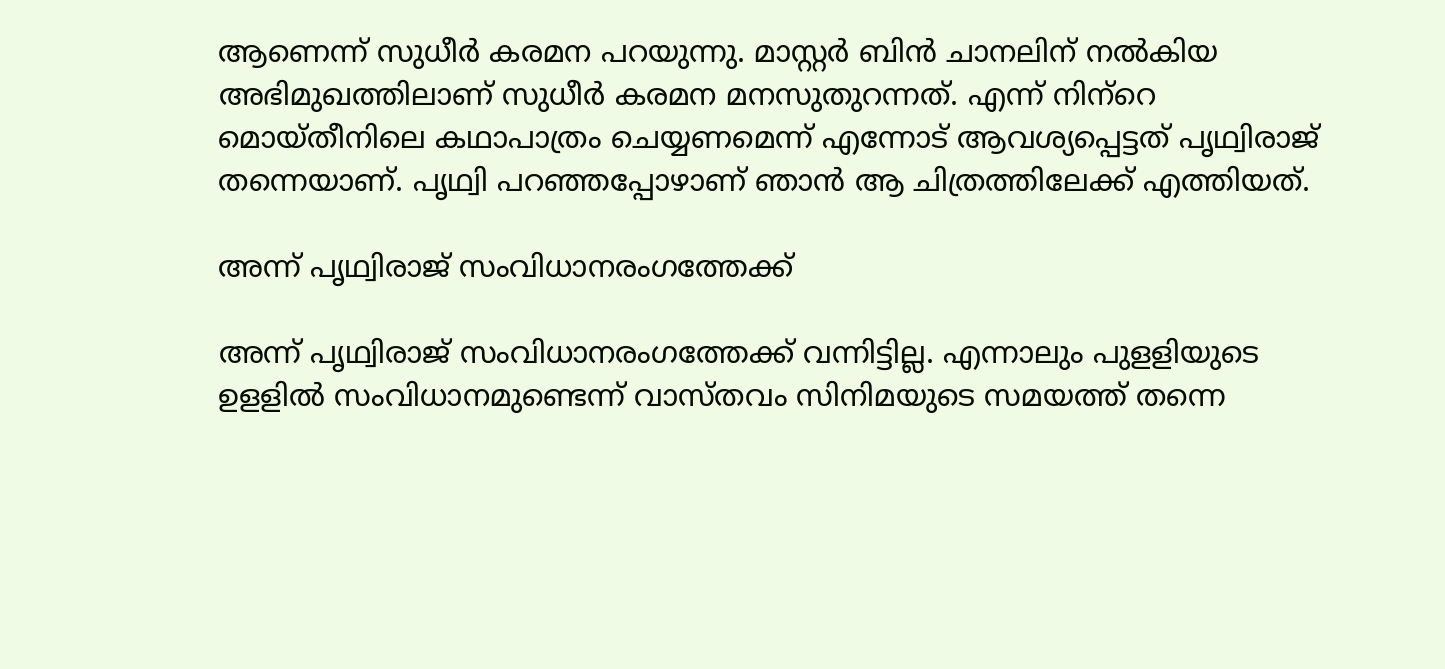ആണെന്ന് സുധീര്‍ കരമന പറയുന്നു. മാസ്റ്റര്‍ ബിന്‍ ചാനലിന് നല്‍കിയ അഭിമുഖത്തിലാണ് സുധീര്‍ കരമന മനസുതുറന്നത്. എന്ന് നിന്‌റെ മൊയ്തീനിലെ കഥാപാത്രം ചെയ്യണമെന്ന് എന്നോട് ആവശ്യപ്പെട്ടത് പൃഥ്വിരാജ് തന്നെയാണ്. പൃഥ്വി പറഞ്ഞപ്പോഴാണ് ഞാന്‍ ആ ചിത്രത്തിലേക്ക് എത്തിയത്.

അന്ന് പൃഥ്വിരാജ് സംവിധാനരംഗത്തേക്ക്

അന്ന് പൃഥ്വിരാജ് സംവിധാനരംഗത്തേക്ക് വന്നിട്ടില്ല. എന്നാലും പുളളിയുടെ ഉളളില്‍ സംവിധാനമുണ്ടെന്ന് വാസ്തവം സിനിമയുടെ സമയത്ത് തന്നെ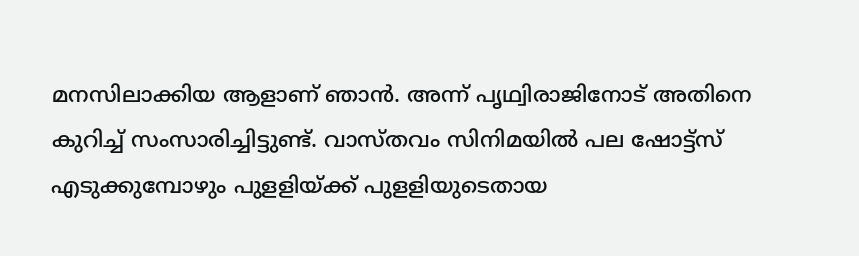മനസിലാക്കിയ ആളാണ് ഞാന്‍. അന്ന് പൃഥ്വിരാജിനോട് അതിനെ കുറിച്ച് സംസാരിച്ചിട്ടുണ്ട്. വാസ്തവം സിനിമയില്‍ പല ഷോട്ട്‌സ് എടുക്കുമ്പോഴും പുളളിയ്ക്ക് പുളളിയുടെതായ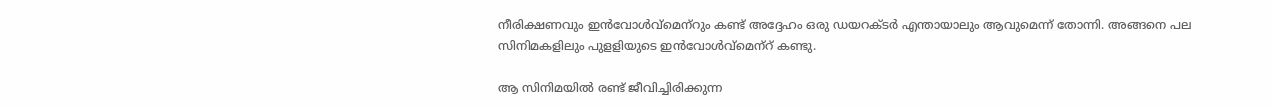നീരിക്ഷണവും ഇന്‍വോള്‍വ്‌മെന്‌റും കണ്ട് അദ്ദേഹം ഒരു ഡയറക്ടര്‍ എന്തായാലും ആവുമെന്ന് തോന്നി. അങ്ങനെ പല സിനിമകളിലും പുളളിയുടെ ഇന്‍വോള്‍വ്‌മെന്‌റ് കണ്ടു.

ആ സിനിമയില്‍ രണ്ട് ജീവിച്ചിരിക്കുന്ന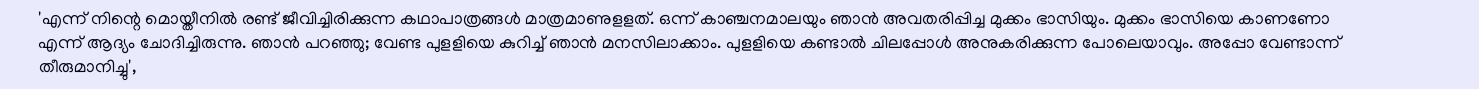'എന്ന് നിന്റെ മൊയ്തീനില്‍ രണ്ട് ജീവിച്ചിരിക്കുന്ന കഥാപാത്രങ്ങള്‍ മാത്രമാണുളളത്. ഒന്ന് കാഞ്ചനമാലയും ഞാന്‍ അവതരിപ്പിച്ച മുക്കം ഭാസിയും. മുക്കം ഭാസിയെ കാണണോ എന്ന് ആദ്യം ചോദിച്ചിരുന്നു. ഞാന്‍ പറഞ്ഞു; വേണ്ട പുളളിയെ കുറിച്ച് ഞാന്‍ മനസിലാക്കാം. പുളളിയെ കണ്ടാല്‍ ചിലപ്പോള്‍ അനുകരിക്കുന്ന പോലെയാവും. അപ്പോ വേണ്ടാന്ന് തീരുമാനിച്ചു',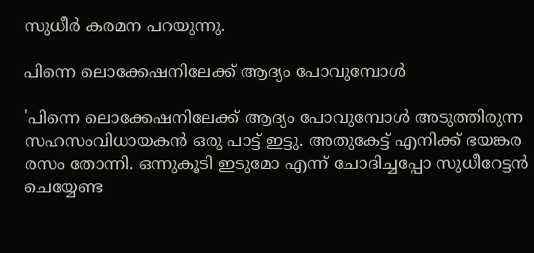സുധീര്‍ കരമന പറയുന്നു.

പിന്നെ ലൊക്കേഷനിലേക്ക് ആദ്യം പോവുമ്പോള്‍

'പിന്നെ ലൊക്കേഷനിലേക്ക് ആദ്യം പോവുമ്പോള്‍ അടുത്തിരുന്ന സഹസംവിധായകന്‍ ഒരു പാട്ട് ഇട്ടു. അതുകേട്ട് എനിക്ക് ഭയങ്കര രസം തോന്നി. ഒന്നുകൂടി ഇടുമോ എന്ന് ചോദിച്ചപ്പോ സുധീറേട്ടന്‍ ചെയ്യേണ്ട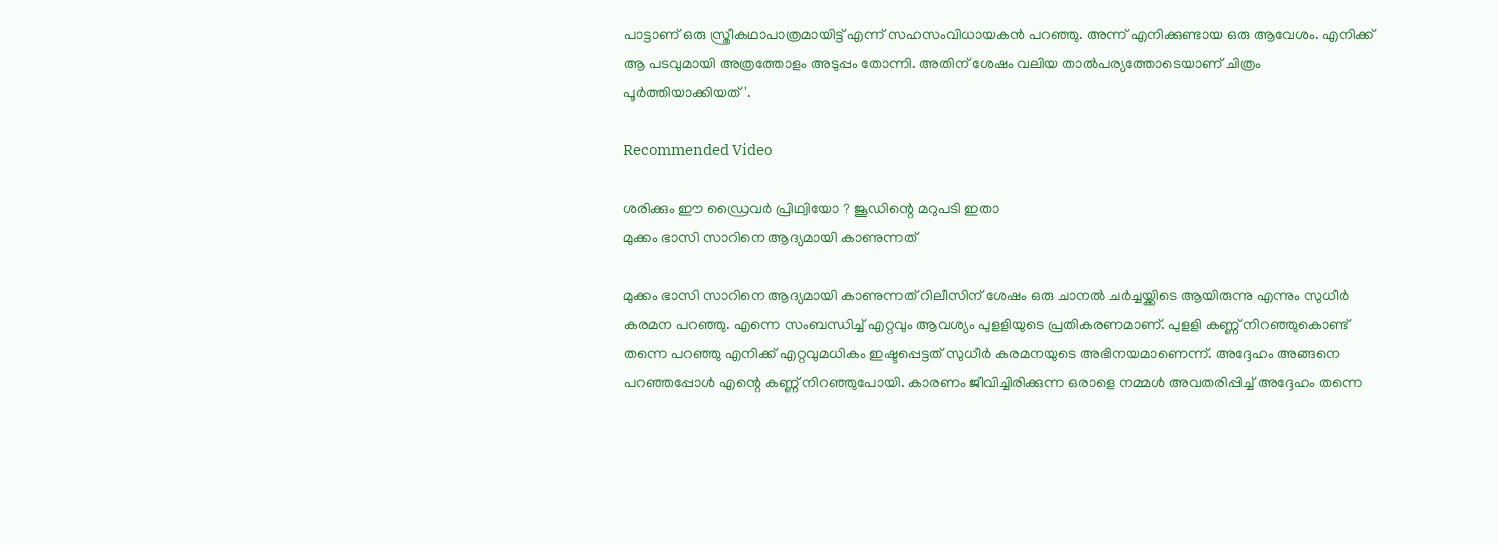പാട്ടാണ് ഒരു സ്ത്രീകഥാപാത്രമായിട്ട് എന്ന് സഹസംവിധായകന്‍ പറഞ്ഞു. അന്ന് എനിക്കുണ്ടായ ഒരു ആവേശം. എനിക്ക് ആ പടവുമായി അത്രത്തോളം അടുപ്പം തോന്നി. അതിന് ശേഷം വലിയ താല്‍പര്യത്തോടെയാണ് ചിത്രം പൂര്‍ത്തിയാക്കിയത്'.

Recommended Video

ശരിക്കും ഈ ഡ്രൈവർ പ്രിഥ്വിയോ ? ജൂഡിന്റെ മറുപടി ഇതാ
മുക്കം ഭാസി സാറിനെ ആദ്യമായി കാണുന്നത്

മുക്കം ഭാസി സാറിനെ ആദ്യമായി കാണുന്നത് റിലീസിന് ശേഷം ഒരു ചാനല്‍ ചര്‍ച്ചയ്ക്കിടെ ആയിരുന്നു എന്നും സുധീര്‍ കരമന പറഞ്ഞു. എന്നെ സംബന്ധിച്ച് എറ്റവും ആവശ്യം പുളളിയുടെ പ്രതികരണമാണ്. പുളളി കണ്ണ് നിറഞ്ഞുകൊണ്ട് തന്നെ പറഞ്ഞു എനിക്ക് എറ്റവുമധികം ഇഷ്ടപ്പെട്ടത് സുധീര്‍ കരമനയുടെ അഭിനയമാണെന്ന്. അദ്ദേഹം അങ്ങനെ പറഞ്ഞപ്പോള്‍ എന്റെ കണ്ണ് നിറഞ്ഞുപോയി. കാരണം ജീവിച്ചിരിക്കുന്ന ഒരാളെ നമ്മള്‍ അവതരിപ്പിച്ച് അദ്ദേഹം തന്നെ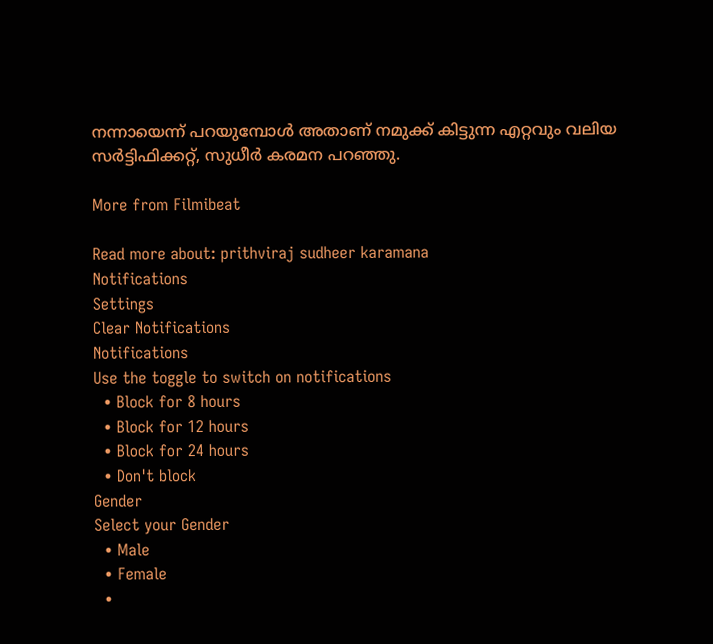നന്നായെന്ന് പറയുമ്പോള്‍ അതാണ് നമുക്ക് കിട്ടുന്ന എറ്റവും വലിയ സര്‍ട്ടിഫിക്കറ്റ്, സുധീര്‍ കരമന പറഞ്ഞു.

More from Filmibeat

Read more about: prithviraj sudheer karamana
Notifications
Settings
Clear Notifications
Notifications
Use the toggle to switch on notifications
  • Block for 8 hours
  • Block for 12 hours
  • Block for 24 hours
  • Don't block
Gender
Select your Gender
  • Male
  • Female
  •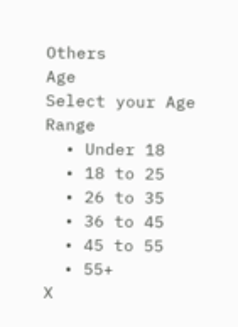Others
Age
Select your Age Range
  • Under 18
  • 18 to 25
  • 26 to 35
  • 36 to 45
  • 45 to 55
  • 55+
X